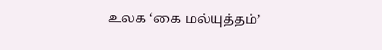உலக ‘கை மல்யுத்தம்’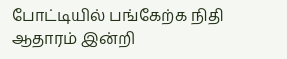போட்டியில் பங்கேற்க நிதி ஆதாரம் இன்றி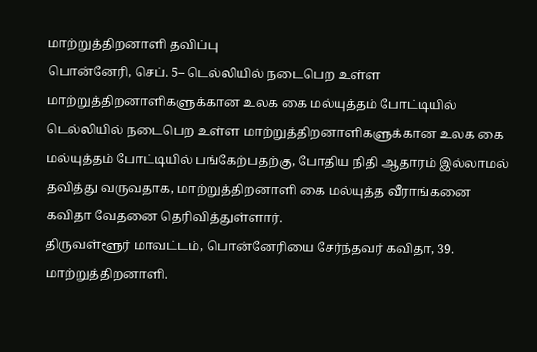மாற்றுத்திறனாளி தவிப்பு
பொன்னேரி, செப். 5– டெல்லியில் நடைபெற உள்ள மாற்றுத்திறனாளிகளுக்கான உலக கை மல்யுத்தம் போட்டியில்
டெல்லியில் நடைபெற உள்ள மாற்றுத்திறனாளிகளுக்கான உலக கை மல்யுத்தம் போட்டியில் பங்கேற்பதற்கு, போதிய நிதி ஆதாரம் இல்லாமல் தவித்து வருவதாக, மாற்றுத்திறனாளி கை மல்யுத்த வீராங்கனை கவிதா வேதனை தெரிவித்துள்ளார்.
திருவள்ளூர் மாவட்டம், பொன்னேரியை சேர்ந்தவர் கவிதா, 39. மாற்றுத்திறனாளி.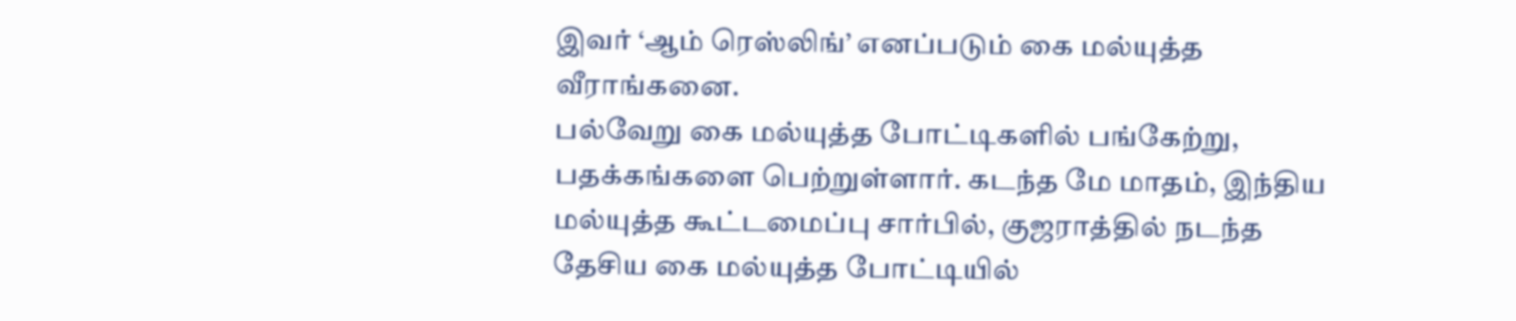இவர் ‘ஆம் ரெஸ்லிங்’ எனப்படும் கை மல்யுத்த வீராங்கனை.
பல்வேறு கை மல்யுத்த போட்டிகளில் பங்கேற்று, பதக்கங்களை பெற்றுள்ளார். கடந்த மே மாதம், இந்திய மல்யுத்த கூட்டமைப்பு சார்பில், குஜராத்தில் நடந்த தேசிய கை மல்யுத்த போட்டியில்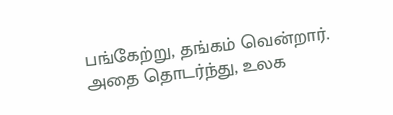பங்கேற்று, தங்கம் வென்றார். அதை தொடர்ந்து, உலக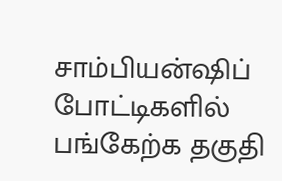சாம்பியன்ஷிப் போட்டிகளில் பங்கேற்க தகுதி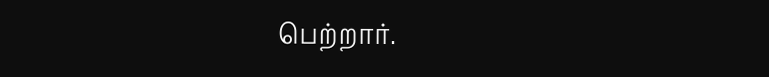பெற்றார்.